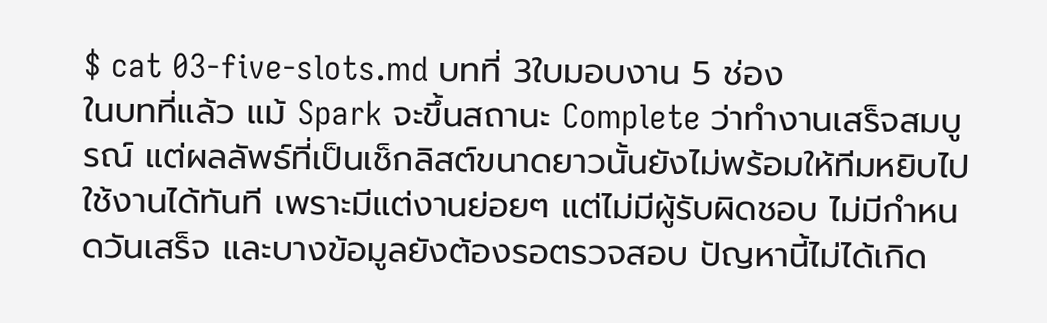$ cat 03-five-slots.md บทที่ 3ใบมอบงาน 5 ช่อง
ในบทที่แล้ว แม้ Spark จะขึ้นสถานะ Complete ว่าทำงานเสร็จสมบูรณ์ แต่ผลลัพธ์ที่เป็นเช็กลิสต์ขนาดยาวนั้นยังไม่พร้อมให้ทีมหยิบไปใช้งานได้ทันที เพราะมีแต่งานย่อยๆ แต่ไม่มีผู้รับผิดชอบ ไม่มีกำหนดวันเสร็จ และบางข้อมูลยังต้องรอตรวจสอบ ปัญหานี้ไม่ได้เกิด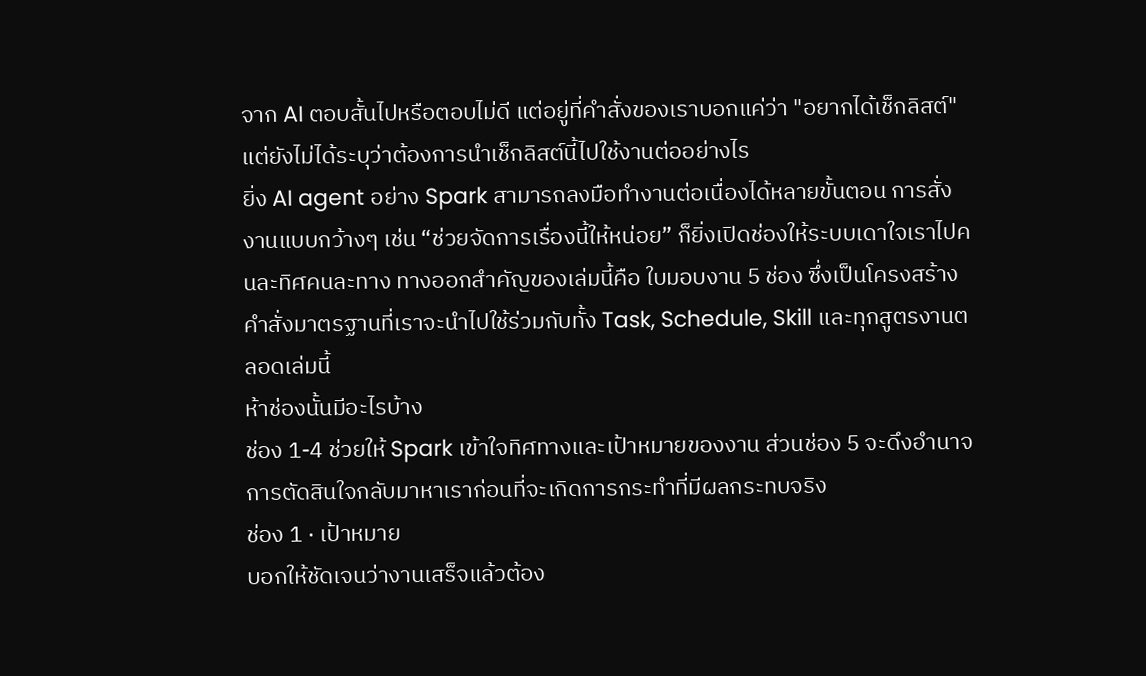จาก AI ตอบสั้นไปหรือตอบไม่ดี แต่อยู่ที่คำสั่งของเราบอกแค่ว่า "อยากได้เช็กลิสต์" แต่ยังไม่ได้ระบุว่าต้องการนำเช็กลิสต์นี้ไปใช้งานต่ออย่างไร
ยิ่ง AI agent อย่าง Spark สามารถลงมือทำงานต่อเนื่องได้หลายขั้นตอน การสั่งงานแบบกว้างๆ เช่น “ช่วยจัดการเรื่องนี้ให้หน่อย” ก็ยิ่งเปิดช่องให้ระบบเดาใจเราไปคนละทิศคนละทาง ทางออกสำคัญของเล่มนี้คือ ใบมอบงาน 5 ช่อง ซึ่งเป็นโครงสร้างคำสั่งมาตรฐานที่เราจะนำไปใช้ร่วมกับทั้ง Task, Schedule, Skill และทุกสูตรงานตลอดเล่มนี้
ห้าช่องนั้นมีอะไรบ้าง
ช่อง 1-4 ช่วยให้ Spark เข้าใจทิศทางและเป้าหมายของงาน ส่วนช่อง 5 จะดึงอำนาจการตัดสินใจกลับมาหาเราก่อนที่จะเกิดการกระทำที่มีผลกระทบจริง
ช่อง 1 · เป้าหมาย
บอกให้ชัดเจนว่างานเสร็จแล้วต้อง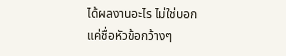ได้ผลงานอะไร ไม่ใช่บอกแค่ชื่อหัวข้อกว้างๆ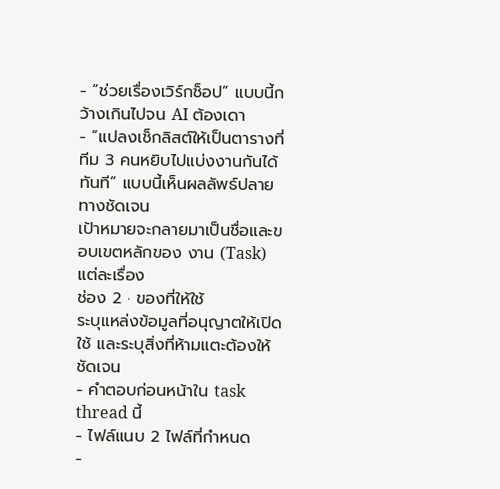- “ช่วยเรื่องเวิร์กช็อป” แบบนี้กว้างเกินไปจน AI ต้องเดา
- “แปลงเช็กลิสต์ให้เป็นตารางที่ทีม 3 คนหยิบไปแบ่งงานกันได้ทันที” แบบนี้เห็นผลลัพธ์ปลายทางชัดเจน
เป้าหมายจะกลายมาเป็นชื่อและขอบเขตหลักของ งาน (Task) แต่ละเรื่อง
ช่อง 2 · ของที่ให้ใช้
ระบุแหล่งข้อมูลที่อนุญาตให้เปิดใช้ และระบุสิ่งที่ห้ามแตะต้องให้ชัดเจน
- คำตอบก่อนหน้าใน task thread นี้
- ไฟล์แนบ 2 ไฟล์ที่กำหนด
-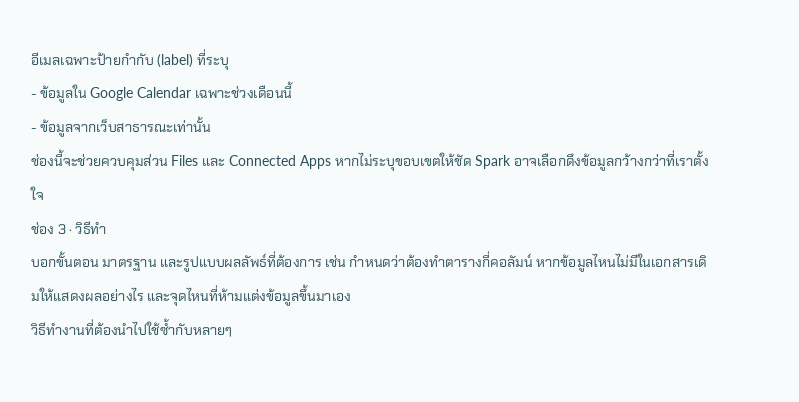อีเมลเฉพาะป้ายกำกับ (label) ที่ระบุ
- ข้อมูลใน Google Calendar เฉพาะช่วงเดือนนี้
- ข้อมูลจากเว็บสาธารณะเท่านั้น
ช่องนี้จะช่วยควบคุมส่วน Files และ Connected Apps หากไม่ระบุขอบเขตให้ชัด Spark อาจเลือกดึงข้อมูลกว้างกว่าที่เราตั้งใจ
ช่อง 3 · วิธีทำ
บอกขั้นตอน มาตรฐาน และรูปแบบผลลัพธ์ที่ต้องการ เช่น กำหนดว่าต้องทำตารางกี่คอลัมน์ หากข้อมูลไหนไม่มีในเอกสารเดิมให้แสดงผลอย่างไร และจุดไหนที่ห้ามแต่งข้อมูลขึ้นมาเอง
วิธีทำงานที่ต้องนำไปใช้ซ้ำกับหลายๆ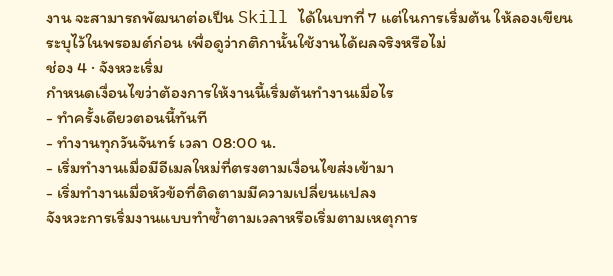งาน จะสามารถพัฒนาต่อเป็น Skill ได้ในบทที่ 7 แต่ในการเริ่มต้น ให้ลองเขียนระบุไว้ในพรอมต์ก่อน เพื่อดูว่ากติกานั้นใช้งานได้ผลจริงหรือไม่
ช่อง 4 · จังหวะเริ่ม
กำหนดเงื่อนไขว่าต้องการให้งานนี้เริ่มต้นทำงานเมื่อไร
- ทำครั้งเดียวตอนนี้ทันที
- ทำงานทุกวันจันทร์ เวลา 08:00 น.
- เริ่มทำงานเมื่อมีอีเมลใหม่ที่ตรงตามเงื่อนไขส่งเข้ามา
- เริ่มทำงานเมื่อหัวข้อที่ติดตามมีความเปลี่ยนแปลง
จังหวะการเริ่มงานแบบทำซ้ำตามเวลาหรือเริ่มตามเหตุการ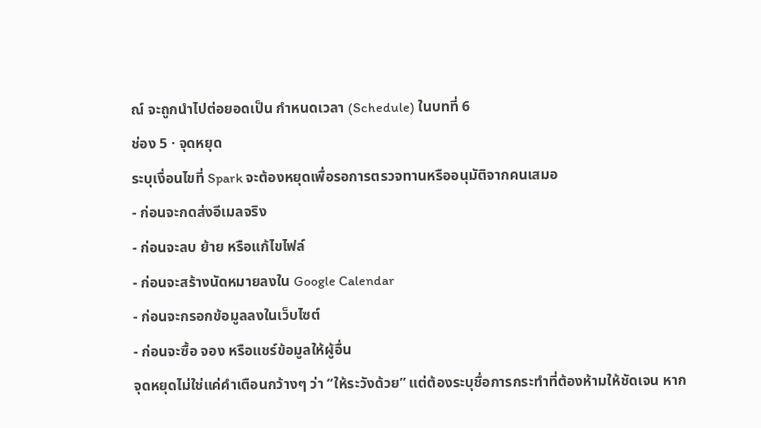ณ์ จะถูกนำไปต่อยอดเป็น กำหนดเวลา (Schedule) ในบทที่ 6
ช่อง 5 · จุดหยุด
ระบุเงื่อนไขที่ Spark จะต้องหยุดเพื่อรอการตรวจทานหรืออนุมัติจากคนเสมอ
- ก่อนจะกดส่งอีเมลจริง
- ก่อนจะลบ ย้าย หรือแก้ไขไฟล์
- ก่อนจะสร้างนัดหมายลงใน Google Calendar
- ก่อนจะกรอกข้อมูลลงในเว็บไซต์
- ก่อนจะซื้อ จอง หรือแชร์ข้อมูลให้ผู้อื่น
จุดหยุดไม่ใช่แค่คำเตือนกว้างๆ ว่า “ให้ระวังด้วย” แต่ต้องระบุชื่อการกระทำที่ต้องห้ามให้ชัดเจน หาก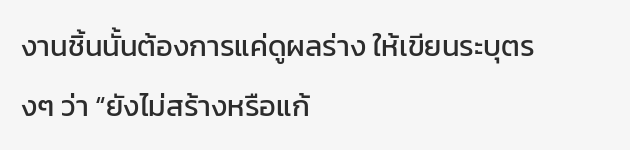งานชิ้นนั้นต้องการแค่ดูผลร่าง ให้เขียนระบุตรงๆ ว่า “ยังไม่สร้างหรือแก้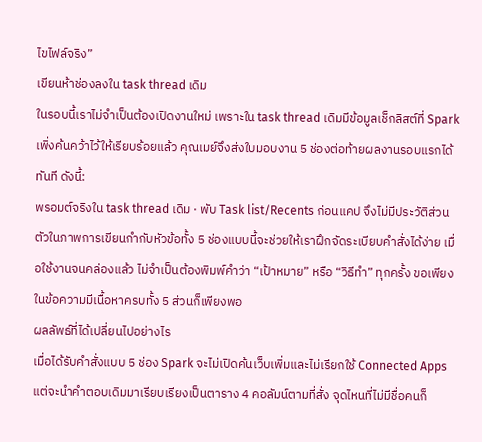ไขไฟล์จริง”
เขียนห้าช่องลงใน task thread เดิม
ในรอบนี้เราไม่จำเป็นต้องเปิดงานใหม่ เพราะใน task thread เดิมมีข้อมูลเช็กลิสต์ที่ Spark เพิ่งค้นคว้าไว้ให้เรียบร้อยแล้ว คุณเมย์จึงส่งใบมอบงาน 5 ช่องต่อท้ายผลงานรอบแรกได้ทันที ดังนี้:
พรอมต์จริงใน task thread เดิม · พับ Task list/Recents ก่อนแคป จึงไม่มีประวัติส่วนตัวในภาพการเขียนกำกับหัวข้อทั้ง 5 ช่องแบบนี้จะช่วยให้เราฝึกจัดระเบียบคำสั่งได้ง่าย เมื่อใช้งานจนคล่องแล้ว ไม่จำเป็นต้องพิมพ์คำว่า “เป้าหมาย” หรือ “วิธีทำ” ทุกครั้ง ขอเพียงในข้อความมีเนื้อหาครบทั้ง 5 ส่วนก็เพียงพอ
ผลลัพธ์ที่ได้เปลี่ยนไปอย่างไร
เมื่อได้รับคำสั่งแบบ 5 ช่อง Spark จะไม่เปิดค้นเว็บเพิ่มและไม่เรียกใช้ Connected Apps แต่จะนำคำตอบเดิมมาเรียบเรียงเป็นตาราง 4 คอลัมน์ตามที่สั่ง จุดไหนที่ไม่มีชื่อคนก็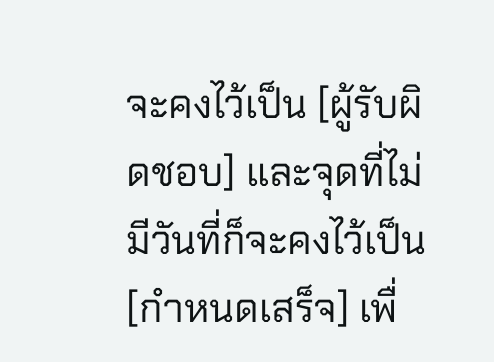จะคงไว้เป็น [ผู้รับผิดชอบ] และจุดที่ไม่มีวันที่ก็จะคงไว้เป็น [กำหนดเสร็จ] เพื่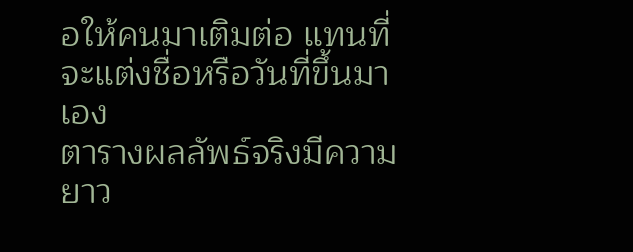อให้คนมาเติมต่อ แทนที่จะแต่งชื่อหรือวันที่ขึ้นมาเอง
ตารางผลลัพธ์จริงมีความยาว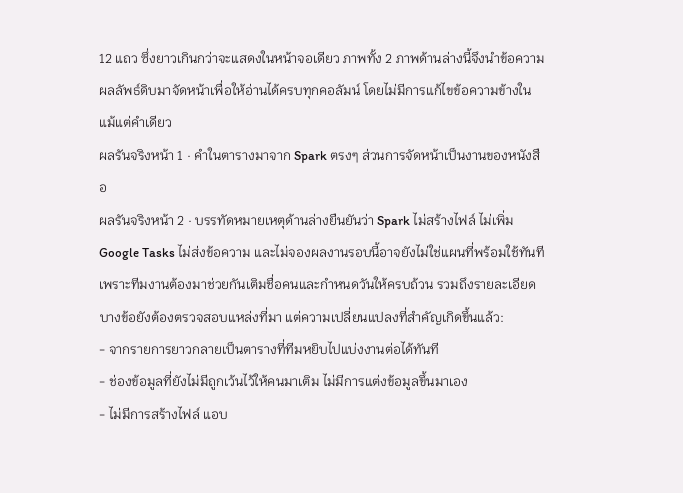12 แถว ซึ่งยาวเกินกว่าจะแสดงในหน้าจอเดียว ภาพทั้ง 2 ภาพด้านล่างนี้จึงนำข้อความผลลัพธ์ดิบมาจัดหน้าเพื่อให้อ่านได้ครบทุกคอลัมน์ โดยไม่มีการแก้ไขข้อความข้างในแม้แต่คำเดียว
ผลรันจริงหน้า 1 · คำในตารางมาจาก Spark ตรงๆ ส่วนการจัดหน้าเป็นงานของหนังสือ
ผลรันจริงหน้า 2 · บรรทัดหมายเหตุด้านล่างยืนยันว่า Spark ไม่สร้างไฟล์ ไม่เพิ่ม Google Tasks ไม่ส่งข้อความ และไม่จองผลงานรอบนี้อาจยังไม่ใช่แผนที่พร้อมใช้ทันที เพราะทีมงานต้องมาช่วยกันเติมชื่อคนและกำหนดวันให้ครบถ้วน รวมถึงรายละเอียดบางข้อยังต้องตรวจสอบแหล่งที่มา แต่ความเปลี่ยนแปลงที่สำคัญเกิดขึ้นแล้ว:
- จากรายการยาวกลายเป็นตารางที่ทีมหยิบไปแบ่งงานต่อได้ทันที
- ช่องข้อมูลที่ยังไม่มีถูกเว้นไว้ให้คนมาเติม ไม่มีการแต่งข้อมูลขึ้นมาเอง
- ไม่มีการสร้างไฟล์ แอบ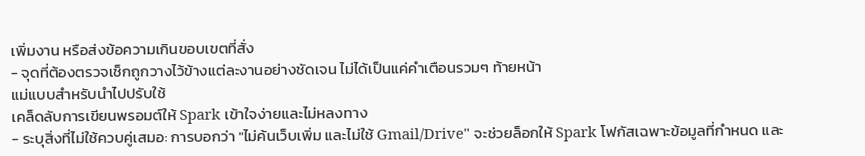เพิ่มงาน หรือส่งข้อความเกินขอบเขตที่สั่ง
- จุดที่ต้องตรวจเช็กถูกวางไว้ข้างแต่ละงานอย่างชัดเจน ไม่ได้เป็นแค่คำเตือนรวมๆ ท้ายหน้า
แม่แบบสำหรับนำไปปรับใช้
เคล็ดลับการเขียนพรอมต์ให้ Spark เข้าใจง่ายและไม่หลงทาง
- ระบุสิ่งที่ไม่ใช้ควบคู่เสมอ: การบอกว่า "ไม่ค้นเว็บเพิ่ม และไม่ใช้ Gmail/Drive" จะช่วยล็อกให้ Spark โฟกัสเฉพาะข้อมูลที่กำหนด และ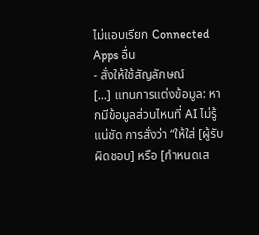ไม่แอบเรียก Connected Apps อื่น
- สั่งให้ใช้สัญลักษณ์
[...] แทนการแต่งข้อมูล: หากมีข้อมูลส่วนไหนที่ AI ไม่รู้แน่ชัด การสั่งว่า “ให้ใส่ [ผู้รับผิดชอบ] หรือ [กำหนดเส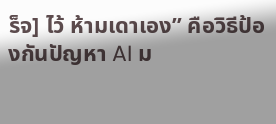ร็จ] ไว้ ห้ามเดาเอง” คือวิธีป้องกันปัญหา AI ม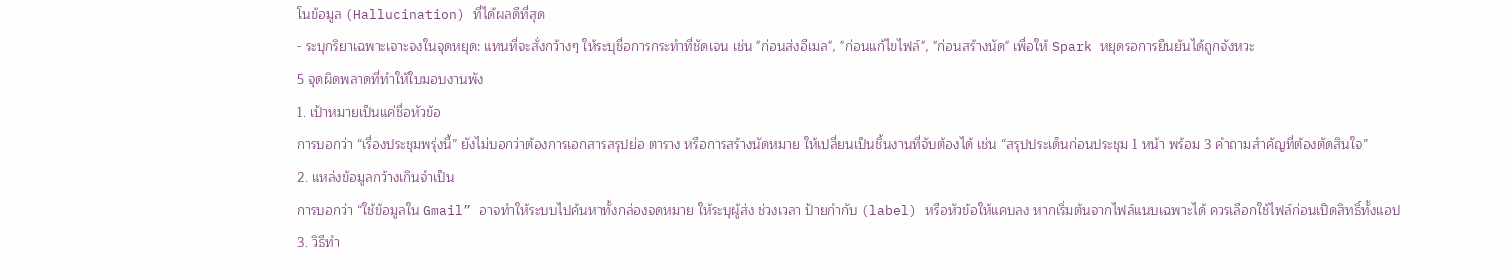โนข้อมูล (Hallucination) ที่ได้ผลดีที่สุด
- ระบุกริยาเฉพาะเจาะจงในจุดหยุด: แทนที่จะสั่งกว้างๆ ให้ระบุชื่อการกระทำที่ชัดเจน เช่น "ก่อนส่งอีเมล", "ก่อนแก้ไขไฟล์", "ก่อนสร้างนัด" เพื่อให้ Spark หยุดรอการยืนยันได้ถูกจังหวะ
5 จุดผิดพลาดที่ทำให้ใบมอบงานพัง
1. เป้าหมายเป็นแค่ชื่อหัวข้อ
การบอกว่า “เรื่องประชุมพรุ่งนี้” ยังไม่บอกว่าต้องการเอกสารสรุปย่อ ตาราง หรือการสร้างนัดหมาย ให้เปลี่ยนเป็นชิ้นงานที่จับต้องได้ เช่น “สรุปประเด็นก่อนประชุม 1 หน้า พร้อม 3 คำถามสำคัญที่ต้องตัดสินใจ”
2. แหล่งข้อมูลกว้างเกินจำเป็น
การบอกว่า “ใช้ข้อมูลใน Gmail” อาจทำให้ระบบไปค้นหาทั้งกล่องจดหมาย ให้ระบุผู้ส่ง ช่วงเวลา ป้ายกำกับ (label) หรือหัวข้อให้แคบลง หากเริ่มต้นจากไฟล์แนบเฉพาะได้ ควรเลือกใช้ไฟล์ก่อนเปิดสิทธิ์ทั้งแอป
3. วิธีทำ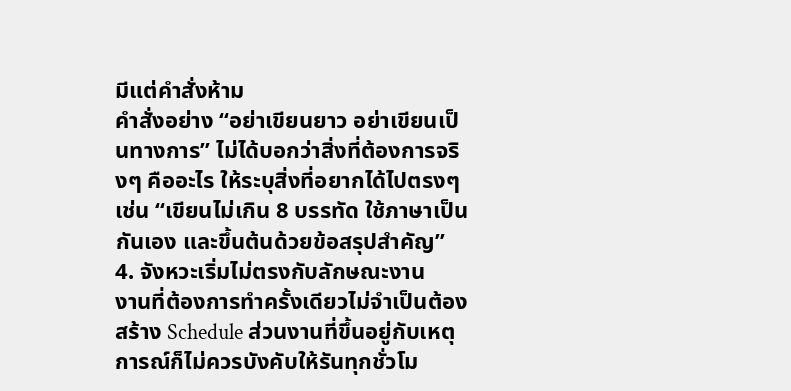มีแต่คำสั่งห้าม
คำสั่งอย่าง “อย่าเขียนยาว อย่าเขียนเป็นทางการ” ไม่ได้บอกว่าสิ่งที่ต้องการจริงๆ คืออะไร ให้ระบุสิ่งที่อยากได้ไปตรงๆ เช่น “เขียนไม่เกิน 8 บรรทัด ใช้ภาษาเป็นกันเอง และขึ้นต้นด้วยข้อสรุปสำคัญ”
4. จังหวะเริ่มไม่ตรงกับลักษณะงาน
งานที่ต้องการทำครั้งเดียวไม่จำเป็นต้องสร้าง Schedule ส่วนงานที่ขึ้นอยู่กับเหตุการณ์ก็ไม่ควรบังคับให้รันทุกชั่วโม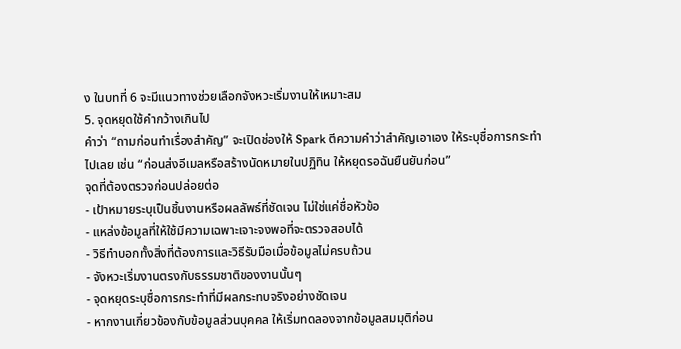ง ในบทที่ 6 จะมีแนวทางช่วยเลือกจังหวะเริ่มงานให้เหมาะสม
5. จุดหยุดใช้คำกว้างเกินไป
คำว่า “ถามก่อนทำเรื่องสำคัญ” จะเปิดช่องให้ Spark ตีความคำว่าสำคัญเอาเอง ให้ระบุชื่อการกระทำไปเลย เช่น “ก่อนส่งอีเมลหรือสร้างนัดหมายในปฏิทิน ให้หยุดรอฉันยืนยันก่อน”
จุดที่ต้องตรวจก่อนปล่อยต่อ
- เป้าหมายระบุเป็นชิ้นงานหรือผลลัพธ์ที่ชัดเจน ไม่ใช่แค่ชื่อหัวข้อ
- แหล่งข้อมูลที่ให้ใช้มีความเฉพาะเจาะจงพอที่จะตรวจสอบได้
- วิธีทำบอกทั้งสิ่งที่ต้องการและวิธีรับมือเมื่อข้อมูลไม่ครบถ้วน
- จังหวะเริ่มงานตรงกับธรรมชาติของงานนั้นๆ
- จุดหยุดระบุชื่อการกระทำที่มีผลกระทบจริงอย่างชัดเจน
- หากงานเกี่ยวข้องกับข้อมูลส่วนบุคคล ให้เริ่มทดลองจากข้อมูลสมมุติก่อน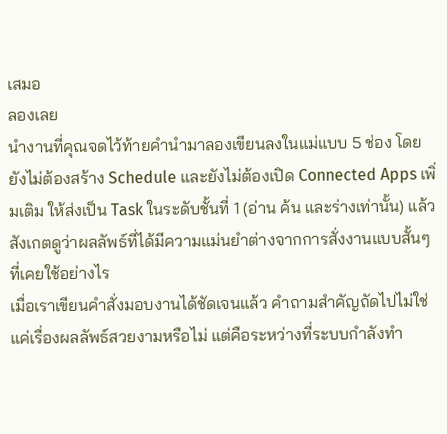เสมอ
ลองเลย
นำงานที่คุณจดไว้ท้ายคำนำมาลองเขียนลงในแม่แบบ 5 ช่อง โดยยังไม่ต้องสร้าง Schedule และยังไม่ต้องเปิด Connected Apps เพิ่มเติม ให้ส่งเป็น Task ในระดับชั้นที่ 1 (อ่าน ค้น และร่างเท่านั้น) แล้วสังเกตดูว่าผลลัพธ์ที่ได้มีความแม่นยำต่างจากการสั่งงานแบบสั้นๆ ที่เคยใช้อย่างไร
เมื่อเราเขียนคำสั่งมอบงานได้ชัดเจนแล้ว คำถามสำคัญถัดไปไม่ใช่แค่เรื่องผลลัพธ์สวยงามหรือไม่ แต่คือระหว่างที่ระบบกำลังทำ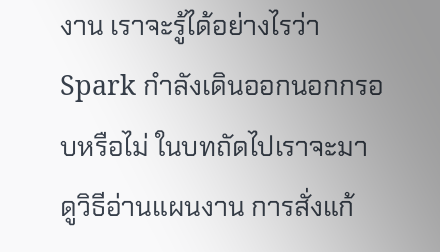งาน เราจะรู้ได้อย่างไรว่า Spark กำลังเดินออกนอกกรอบหรือไม่ ในบทถัดไปเราจะมาดูวิธีอ่านแผนงาน การสั่งแก้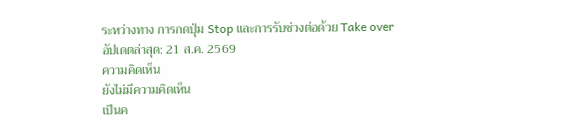ระหว่างทาง การกดปุ่ม Stop และการรับช่วงต่อด้วย Take over
อัปเดตล่าสุด: 21 ส.ค. 2569
ความคิดเห็น
ยังไม่มีความคิดเห็น
เป็นค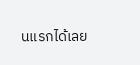นแรกได้เลย